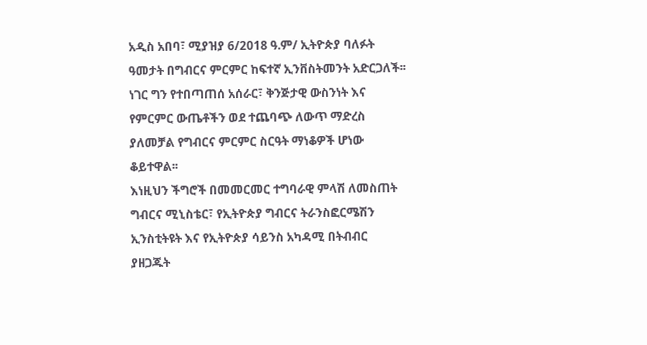አዲስ አበባ፣ ሚያዝያ 6/2018 ዓ.ም/ ኢትዮጵያ ባለፉት ዓመታት በግብርና ምርምር ከፍተኛ ኢንቨስትመንት አድርጋለች፡፡ ነገር ግን የተበጣጠሰ አሰራር፣ ቅንጅታዊ ውስንነት እና የምርምር ውጤቶችን ወደ ተጨባጭ ለውጥ ማድረስ ያለመቻል የግብርና ምርምር ስርዓት ማነቆዎች ሆነው ቆይተዋል፡፡
እነዚህን ችግሮች በመመርመር ተግባራዊ ምላሽ ለመስጠት ግብርና ሚኒስቴር፣ የኢትዮጵያ ግብርና ትራንስፎርሜሽን ኢንስቲትዩት እና የኢትዮጵያ ሳይንስ አካዳሚ በትብብር ያዘጋጁት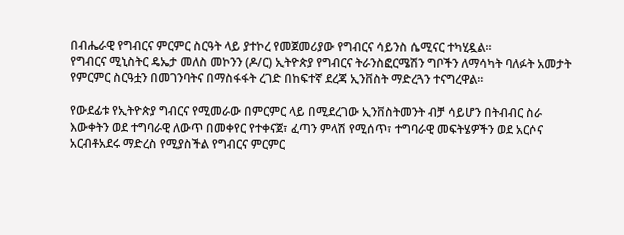በብሔራዊ የግብርና ምርምር ስርዓት ላይ ያተኮረ የመጀመሪያው የግብርና ሳይንስ ሴሚናር ተካሂዷል፡፡
የግብርና ሚኒስትር ዴኤታ መለስ መኮንን (ዶ/ር) ኢትዮጵያ የግብርና ትራንስፎርሜሽን ግቦችን ለማሳካት ባለፉት አመታት የምርምር ስርዓቷን በመገንባትና በማስፋፋት ረገድ በከፍተኛ ደረጃ ኢንቨስት ማድረጓን ተናግረዋል፡፡

የውደፊቱ የኢትዮጵያ ግብርና የሚመራው በምርምር ላይ በሚደረገው ኢንቨስትመንት ብቻ ሳይሆን በትብብር ስራ እውቀትን ወደ ተግባራዊ ለውጥ በመቀየር የተቀናጀ፣ ፈጣን ምላሽ የሚሰጥ፣ ተግባራዊ መፍትሄዎችን ወደ አርሶና አርብቶአደሩ ማድረስ የሚያስችል የግብርና ምርምር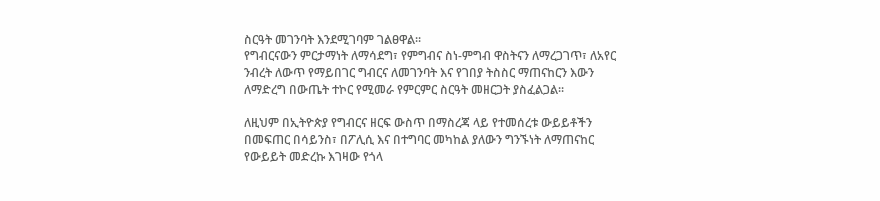ስርዓት መገንባት እንደሚገባም ገልፀዋል፡፡
የግብርናውን ምርታማነት ለማሳደግ፣ የምግብና ስነ-ምግብ ዋስትናን ለማረጋገጥ፣ ለአየር ንብረት ለውጥ የማይበገር ግብርና ለመገንባት እና የገበያ ትስስር ማጠናከርን እውን ለማድረግ በውጤት ተኮር የሚመራ የምርምር ስርዓት መዘርጋት ያስፈልጋል፡፡

ለዚህም በኢትዮጵያ የግብርና ዘርፍ ውስጥ በማስረጃ ላይ የተመሰረቱ ውይይቶችን በመፍጠር በሳይንስ፣ በፖሊሲ እና በተግባር መካከል ያለውን ግንኙነት ለማጠናከር የውይይት መድረኩ እገዛው የጎላ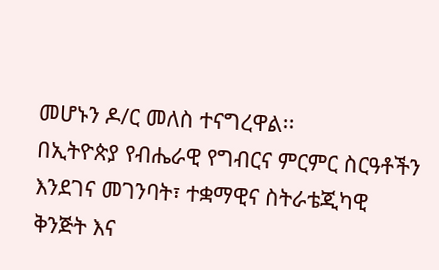መሆኑን ዶ/ር መለስ ተናግረዋል፡፡
በኢትዮጵያ የብሔራዊ የግብርና ምርምር ስርዓቶችን እንደገና መገንባት፣ ተቋማዊና ስትራቴጂካዊ ቅንጅት እና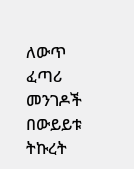ለውጥ ፈጣሪ መንገዶች በውይይቱ ትኩረት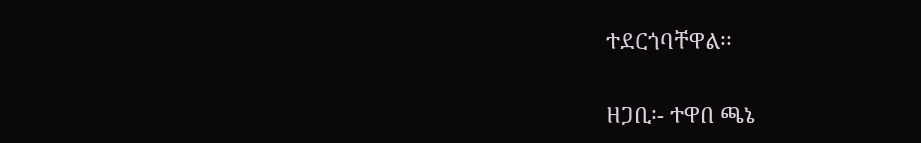ተደርጎባቸዋል፡፡

ዘጋቢ፡- ተዋበ ጫኔ